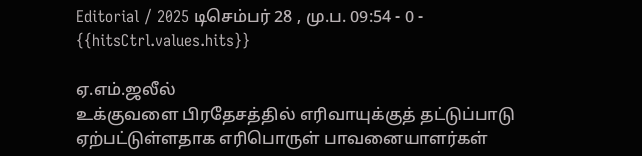Editorial / 2025 டிசெம்பர் 28 , மு.ப. 09:54 - 0 - {{hitsCtrl.values.hits}}

ஏ.எம்.ஜலீல்
உக்குவளை பிரதேசத்தில் எரிவாயுக்குத் தட்டுப்பாடு ஏற்பட்டுள்ளதாக எரிபொருள் பாவனையாளர்கள்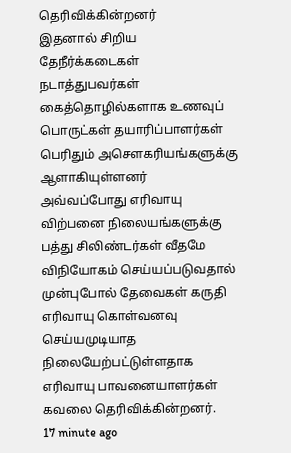தெரிவிக்கின்றனர்
இதனால் சிறிய தேநீர்க்கடைகள் நடாத்துபவர்கள் கைத்தொழில்களாக உணவுப் பொருட்கள் தயாரிப்பாளர்கள் பெரிதும் அசெளகரியங்களுக்கு ஆளாகியுள்ளனர்
அவ்வப்போது எரிவாயு விற்பனை நிலையங்களுக்கு பத்து சிலிண்டர்கள் வீதமே விநியோகம் செய்யப்படுவதால் முன்புபோல் தேவைகள் கருதி எரிவாயு கொள்வனவு செய்யமுடியாத நிலையேற்பட்டுள்ளதாக எரிவாயு பாவனையாளர்கள் கவலை தெரிவிக்கின்றனர்.
17 minute ago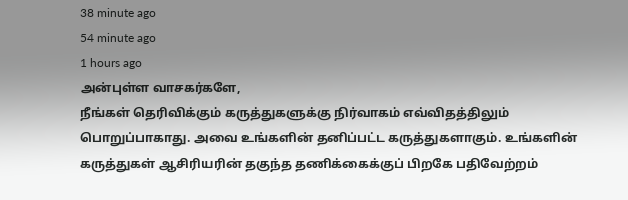38 minute ago
54 minute ago
1 hours ago
அன்புள்ள வாசகர்களே,
நீங்கள் தெரிவிக்கும் கருத்துகளுக்கு நிர்வாகம் எவ்விதத்திலும் பொறுப்பாகாது. அவை உங்களின் தனிப்பட்ட கருத்துகளாகும். உங்களின் கருத்துகள் ஆசிரியரின் தகுந்த தணிக்கைக்குப் பிறகே பதிவேற்றம்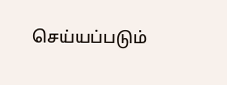செய்யப்படும்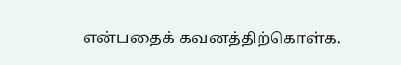என்பதைக் கவனத்திற்கொள்க.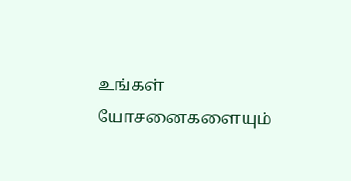உங்கள் யோசனைகளையும்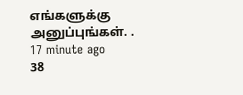எங்களுக்கு அனுப்புங்கள். .
17 minute ago
38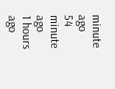minute ago
54 minute ago
1 hours ago